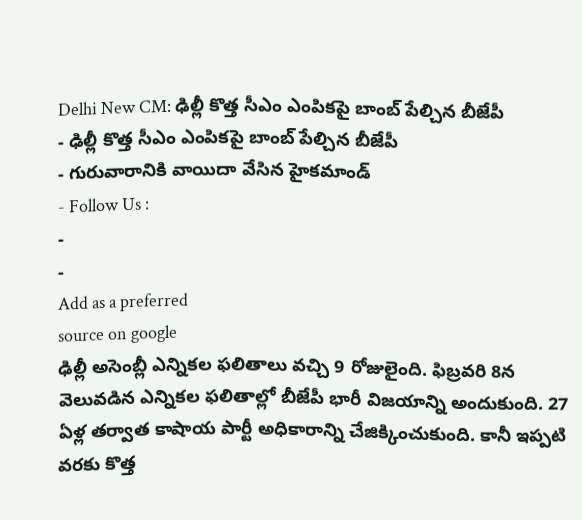Delhi New CM: ఢిల్లీ కొత్త సీఎం ఎంపికపై బాంబ్ పేల్చిన బీజేపీ
- ఢిల్లీ కొత్త సీఎం ఎంపికపై బాంబ్ పేల్చిన బీజేపీ
- గురువారానికి వాయిదా వేసిన హైకమాండ్
- Follow Us :
-
-
Add as a preferred
source on google
ఢిల్లీ అసెంబ్లీ ఎన్నికల ఫలితాలు వచ్చి 9 రోజులైంది. ఫిబ్రవరి 8న వెలువడిన ఎన్నికల ఫలితాల్లో బీజేపీ భారీ విజయాన్ని అందుకుంది. 27 ఏళ్ల తర్వాత కాషాయ పార్టీ అధికారాన్ని చేజిక్కించుకుంది. కానీ ఇప్పటి వరకు కొత్త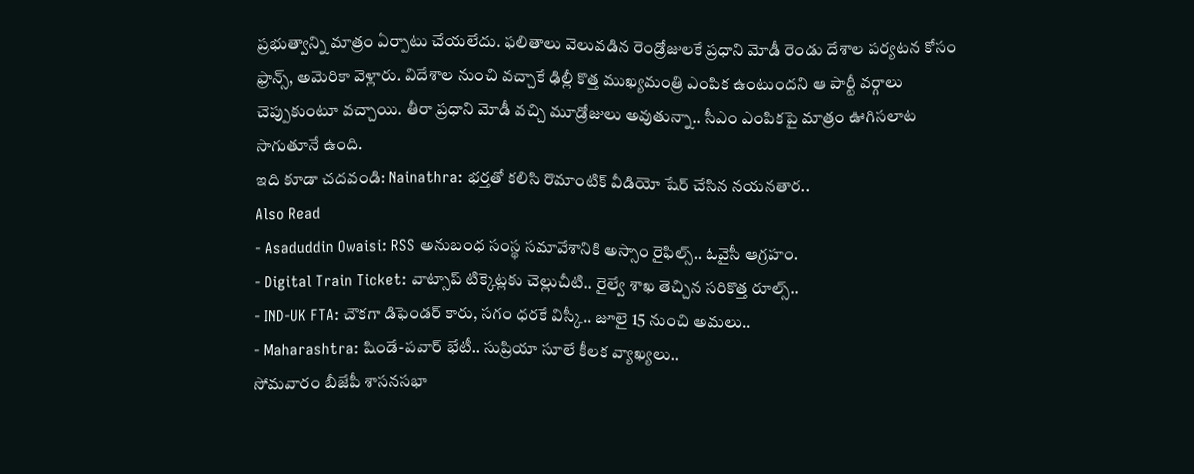ప్రభుత్వాన్ని మాత్రం ఏర్పాటు చేయలేదు. ఫలితాలు వెలువడిన రెండ్రోజులకే ప్రధాని మోడీ రెండు దేశాల పర్యటన కోసం ఫ్రాన్స్, అమెరికా వెళ్లారు. విదేశాల నుంచి వచ్చాకే ఢిల్లీ కొత్త ముఖ్యమంత్రి ఎంపిక ఉంటుందని ఆ పార్టీ వర్గాలు చెప్పుకుంటూ వచ్చాయి. తీరా ప్రధాని మోడీ వచ్చి మూడ్రోజులు అవుతున్నా.. సీఎం ఎంపికపై మాత్రం ఊగిసలాట సాగుతూనే ఉంది.
ఇది కూడా చదవండి: Nainathra: భర్తతో కలిసి రొమాంటిక్ వీడియో షేర్ చేసిన నయనతార..
Also Read
- Asaduddin Owaisi: RSS అనుబంధ సంస్థ సమావేశానికి అస్సాం రైఫిల్స్.. ఓవైసీ ఆగ్రహం.
- Digital Train Ticket: వాట్సాప్ టిక్కెట్లకు చెల్లుచీటి.. రైల్వే శాఖ తెచ్చిన సరికొత్త రూల్స్..
- IND-UK FTA: చౌకగా డిఫెండర్ కారు, సగం ధరకే విస్కీ.. జూలై 15 నుంచి అమలు..
- Maharashtra: షిండే-పవార్ భేటీ.. సుప్రియా సూలే కీలక వ్యాఖ్యలు..
సోమవారం బీజేపీ శాసనసభా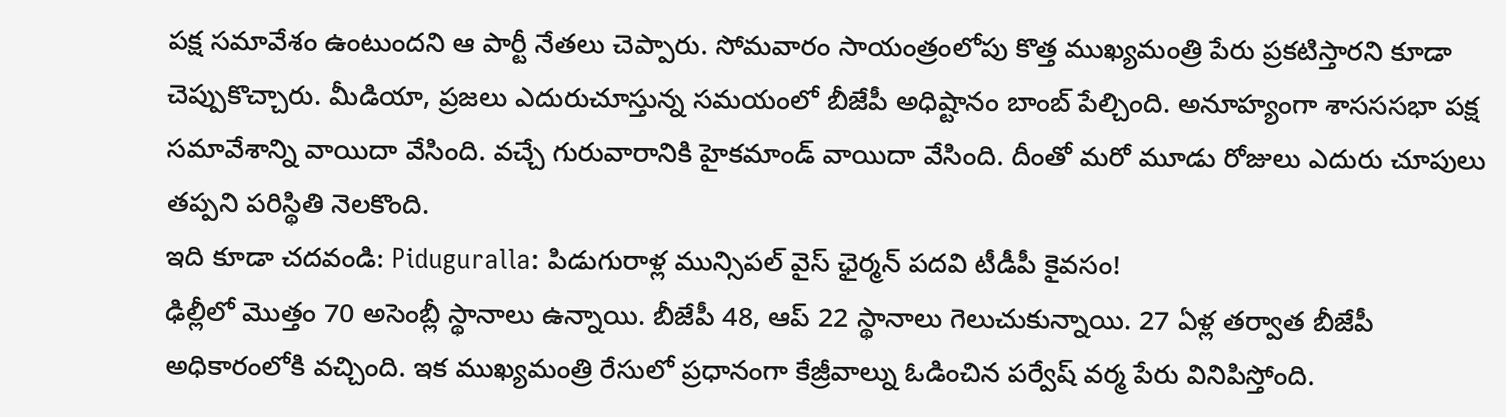పక్ష సమావేశం ఉంటుందని ఆ పార్టీ నేతలు చెప్పారు. సోమవారం సాయంత్రంలోపు కొత్త ముఖ్యమంత్రి పేరు ప్రకటిస్తారని కూడా చెప్పుకొచ్చారు. మీడియా, ప్రజలు ఎదురుచూస్తున్న సమయంలో బీజేపీ అధిష్టానం బాంబ్ పేల్చింది. అనూహ్యంగా శాసససభా పక్ష సమావేశాన్ని వాయిదా వేసింది. వచ్చే గురువారానికి హైకమాండ్ వాయిదా వేసింది. దీంతో మరో మూడు రోజులు ఎదురు చూపులు తప్పని పరిస్థితి నెలకొంది.
ఇది కూడా చదవండి: Piduguralla: పిడుగురాళ్ల మున్సిపల్ వైస్ ఛైర్మన్ పదవి టీడీపీ కైవసం!
ఢిల్లీలో మొత్తం 70 అసెంబ్లీ స్థానాలు ఉన్నాయి. బీజేపీ 48, ఆప్ 22 స్థానాలు గెలుచుకున్నాయి. 27 ఏళ్ల తర్వాత బీజేపీ అధికారంలోకి వచ్చింది. ఇక ముఖ్యమంత్రి రేసులో ప్రధానంగా కేజ్రీవాల్ను ఓడించిన పర్వేష్ వర్మ పేరు వినిపిస్తోంది.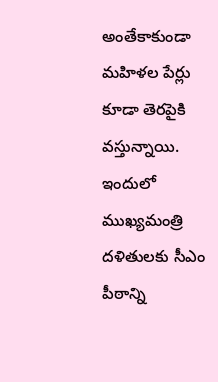అంతేకాకుండా మహిళల పేర్లు కూడా తెరపైకి వస్తున్నాయి. ఇందులో ముఖ్యమంత్రి దళితులకు సీఎం పీఠాన్ని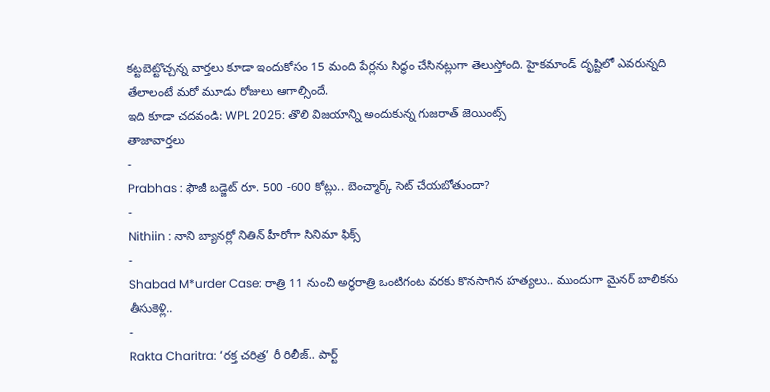కట్టబెట్టొచ్చన్న వార్తలు కూడా ఇందుకోసం 15 మంది పేర్లను సిద్ధం చేసినట్లుగా తెలుస్తోంది. హైకమాండ్ దృష్టిలో ఎవరున్నది తేలాలంటే మరో మూడు రోజులు ఆగాల్సిందే.
ఇది కూడా చదవండి: WPL 2025: తొలి విజయాన్ని అందుకున్న గుజరాత్ జెయింట్స్
తాజావార్తలు
-
Prabhas : ఫౌజీ బడ్జెట్ రూ. 500 -600 కోట్లు.. బెంచ్మార్క్ సెట్ చేయబోతుందా?
-
Nithiin : నాని బ్యానర్లో నితిన్ హీరోగా సినిమా ఫిక్స్
-
Shabad M*urder Case: రాత్రి 11 నుంచి అర్ధరాత్రి ఒంటిగంట వరకు కొనసాగిన హత్యలు.. ముందుగా మైనర్ బాలికను తీసుకెళ్లి..
-
Rakta Charitra: ‘రక్త చరిత్ర’ రీ రిలీజ్.. పార్ట్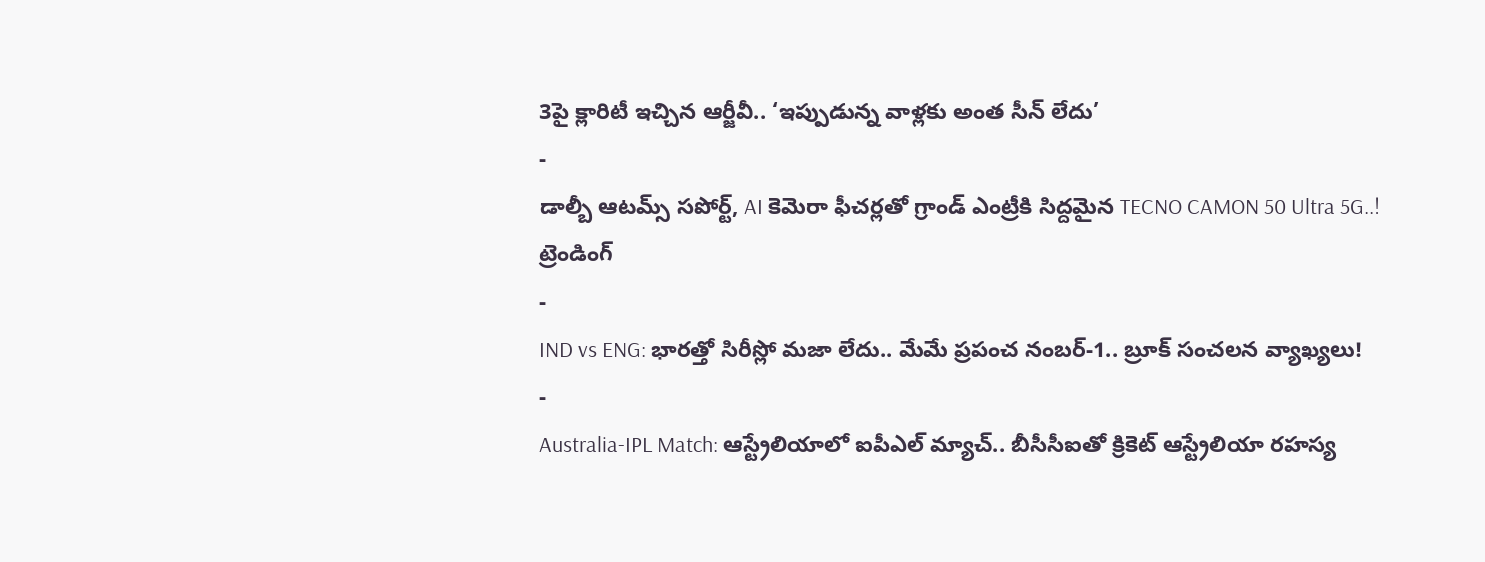3పై క్లారిటీ ఇచ్చిన ఆర్జీవీ.. ‘ఇప్పుడున్న వాళ్లకు అంత సీన్ లేదు’
-
డాల్బీ ఆటమ్స్ సపోర్ట్, AI కెమెరా ఫీచర్లతో గ్రాండ్ ఎంట్రీకి సిద్దమైన TECNO CAMON 50 Ultra 5G..!
ట్రెండింగ్
-
IND vs ENG: భారత్తో సిరీస్లో మజా లేదు.. మేమే ప్రపంచ నంబర్-1.. బ్రూక్ సంచలన వ్యాఖ్యలు!
-
Australia-IPL Match: ఆస్ట్రేలియాలో ఐపీఎల్ మ్యాచ్.. బీసీసీఐతో క్రికెట్ ఆస్ట్రేలియా రహస్య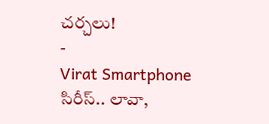చర్చలు!
-
Virat Smartphone సిరీస్.. లావా,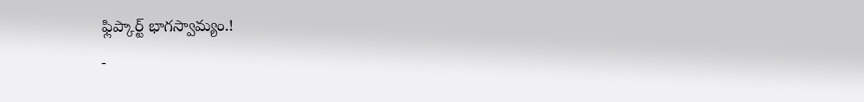ఫ్లిప్కార్ట్ భాగస్వామ్యం.!
-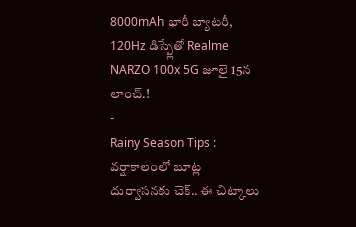8000mAh భారీ బ్యాటరీ, 120Hz డిస్ప్లేతో Realme NARZO 100x 5G జూలై 15న లాంచ్.!
-
Rainy Season Tips : వర్షాకాలంలో బూట్ల దుర్వాసనకు చెక్.. ఈ చిట్కాలు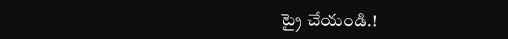ట్రై చేయండి.!